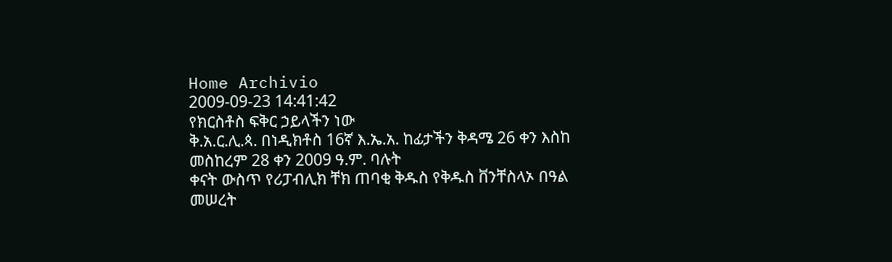Home Archivio
2009-09-23 14:41:42
የክርስቶስ ፍቅር ኃይላችን ነው
ቅ.አ.ር.ሊ.ጳ. በነዲክቶስ 16ኛ እ.ኤ.አ. ከፊታችን ቅዳሜ 26 ቀን እስከ መስከረም 28 ቀን 2009 ዓ.ም. ባሉት
ቀናት ውስጥ የሪፓብሊክ ቸክ ጠባቂ ቅዱስ የቅዱስ ቨንቸስላኦ በዓል መሠረት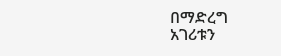በማድረግ
አገሪቱን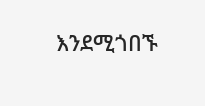እንደሚጎበኙ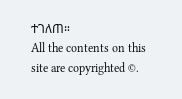ተገለጠ።
All the contents on this site are copyrighted ©.